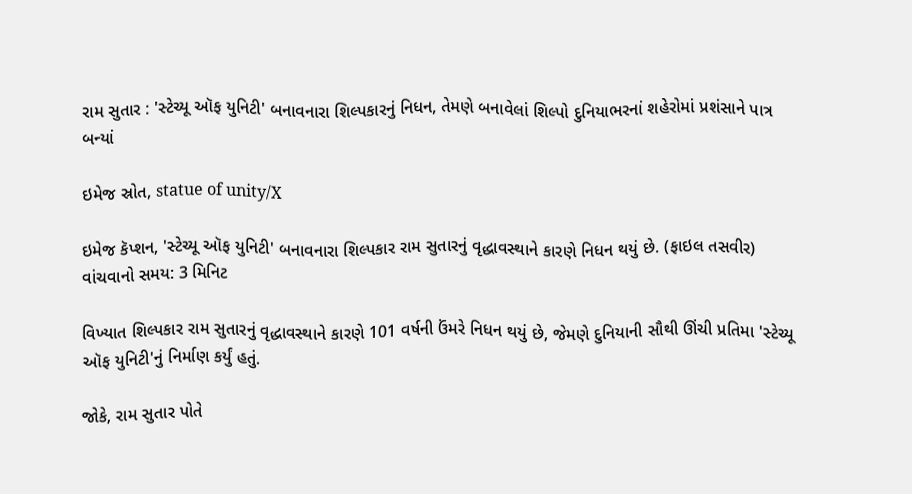રામ સુતાર : 'સ્ટેચ્યૂ ઑફ યુનિટી' બનાવનારા શિલ્પકારનું નિધન, તેમણે બનાવેલાં શિલ્પો દુનિયાભરનાં શહેરોમાં પ્રશંસાને પાત્ર બન્યાં

ઇમેજ સ્રોત, statue of unity/X

ઇમેજ કૅપ્શન, 'સ્ટેચ્યૂ ઑફ યુનિટી' બનાવનારા શિલ્પકાર રામ સુતારનું વૃદ્ધાવસ્થાને કારણે નિધન થયું છે. (ફાઇલ તસવીર)
વાંચવાનો સમય: 3 મિનિટ

વિખ્યાત શિલ્પકાર રામ સુતારનું વૃદ્ધાવસ્થાને કારણે 101 વર્ષની ઉંમરે નિધન થયું છે, જેમણે દુનિયાની સૌથી ઊંચી પ્રતિમા 'સ્ટેચ્યૂ ઑફ યુનિટી'નું નિર્માણ કર્યું હતું.

જોકે, રામ સુતાર પોતે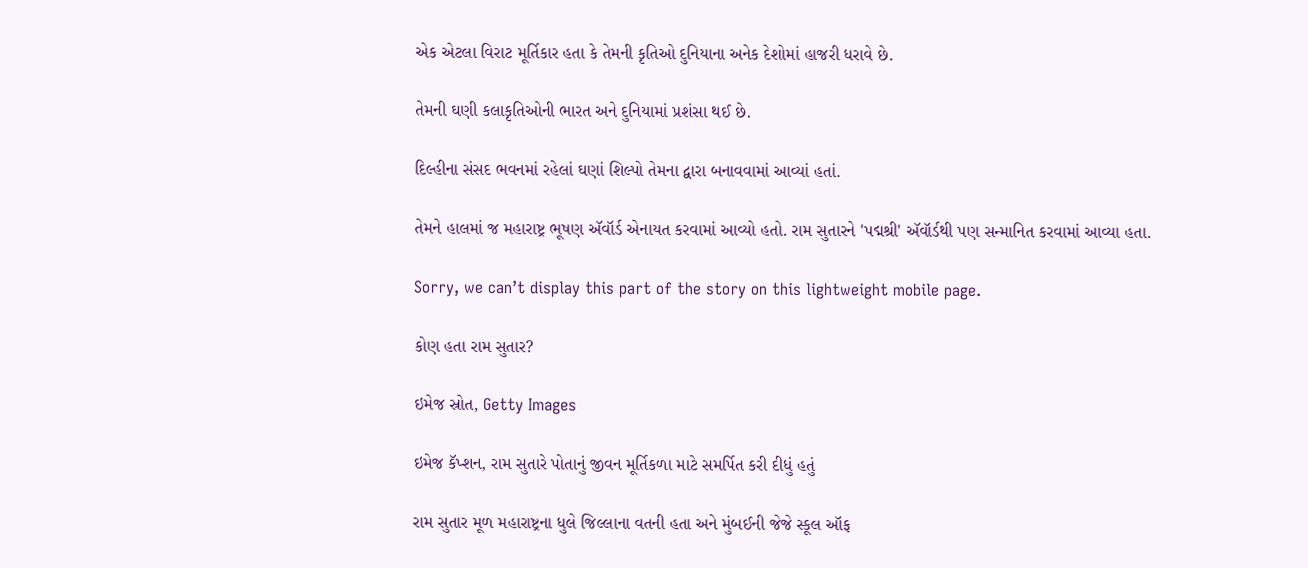એક એટલા વિરાટ મૂર્તિકાર હતા કે તેમની કૃતિઓ દુનિયાના અનેક દેશોમાં હાજરી ધરાવે છે.

તેમની ઘણી કલાકૃતિઓની ભારત અને દુનિયામાં પ્રશંસા થઈ છે.

દિલ્હીના સંસદ ભવનમાં રહેલાં ઘણાં શિલ્પો તેમના દ્વારા બનાવવામાં આવ્યાં હતાં.

તેમને હાલમાં જ મહારાષ્ટ્ર ભૂષણ ઍવૉર્ડ એનાયત કરવામાં આવ્યો હતો. રામ સુતારને 'પદ્મશ્રી' ઍવૉર્ડથી પણ સન્માનિત કરવામાં આવ્યા હતા.

Sorry, we can’t display this part of the story on this lightweight mobile page.

કોણ હતા રામ સુતાર?

ઇમેજ સ્રોત, Getty Images

ઇમેજ કૅપ્શન, રામ સુતારે પોતાનું જીવન મૂર્તિકળા માટે સમર્પિત કરી દીધું હતું

રામ સુતાર મૂળ મહારાષ્ટ્રના ધુલે જિલ્લાના વતની હતા અને મુંબઈની જેજે સ્કૂલ ઑફ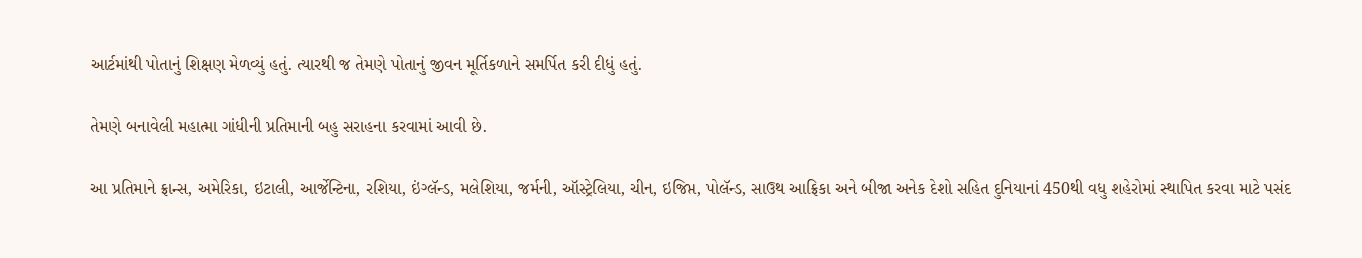આર્ટમાંથી પોતાનું શિક્ષણ મેળવ્યું હતું. ત્યારથી જ તેમણે પોતાનું જીવન મૂર્તિકળાને સમર્પિત કરી દીધું હતું.

તેમણે બનાવેલી મહાત્મા ગાંધીની પ્રતિમાની બહુ સરાહના કરવામાં આવી છે.

આ પ્રતિમાને ફ્રાન્સ, અમેરિકા, ઇટાલી, આર્જેન્ટિના, રશિયા, ઇંગ્લૅન્ડ, મલેશિયા, જર્મની, ઑસ્ટ્રેલિયા, ચીન, ઇજિપ્ત, પોલૅન્ડ, સાઉથ આફ્રિકા અને બીજા અનેક દેશો સહિત દુનિયાનાં 450થી વધુ શહેરોમાં સ્થાપિત કરવા માટે પસંદ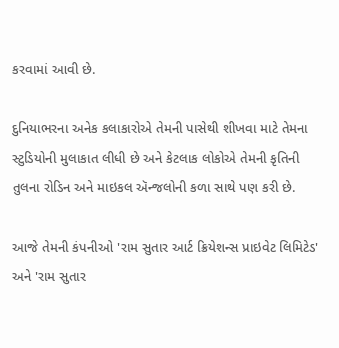કરવામાં આવી છે.

દુનિયાભરના અનેક કલાકારોએ તેમની પાસેથી શીખવા માટે તેમના સ્ટુડિયોની મુલાકાત લીધી છે અને કેટલાક લોકોએ તેમની કૃતિની તુલના રોડિન અને માઇકલ ઍન્જલોની કળા સાથે પણ કરી છે.

આજે તેમની કંપનીઓ 'રામ સુતાર આર્ટ ક્રિયેશન્સ પ્રાઇવેટ લિમિટેડ' અને 'રામ સુતાર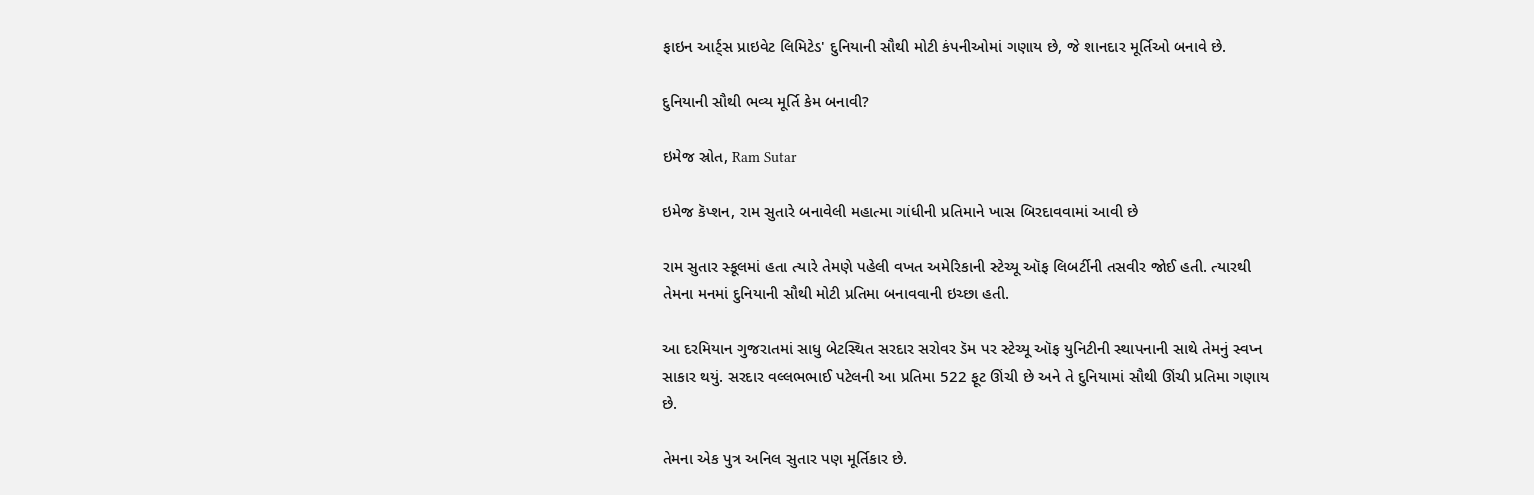ફાઇન આર્ટ્સ પ્રાઇવેટ લિમિટેડ' દુનિયાની સૌથી મોટી કંપનીઓમાં ગણાય છે, જે શાનદાર મૂર્તિઓ બનાવે છે.

દુનિયાની સૌથી ભવ્ય મૂર્તિ કેમ બનાવી?

ઇમેજ સ્રોત, Ram Sutar

ઇમેજ કૅપ્શન, રામ સુતારે બનાવેલી મહાત્મા ગાંધીની પ્રતિમાને ખાસ બિરદાવવામાં આવી છે

રામ સુતાર સ્કૂલમાં હતા ત્યારે તેમણે પહેલી વખત અમેરિકાની સ્ટેચ્યૂ ઑફ લિબર્ટીની તસવીર જોઈ હતી. ત્યારથી તેમના મનમાં દુનિયાની સૌથી મોટી પ્રતિમા બનાવવાની ઇચ્છા હતી.

આ દરમિયાન ગુજરાતમાં સાધુ બેટસ્થિત સરદાર સરોવર ડૅમ પર સ્ટેચ્યૂ ઑફ યુનિટીની સ્થાપનાની સાથે તેમનું સ્વપ્ન સાકાર થયું. સરદાર વલ્લભભાઈ પટેલની આ પ્રતિમા 522 ફૂટ ઊંચી છે અને તે દુનિયામાં સૌથી ઊંચી પ્રતિમા ગણાય છે.

તેમના એક પુત્ર અનિલ સુતાર પણ મૂર્તિકાર છે.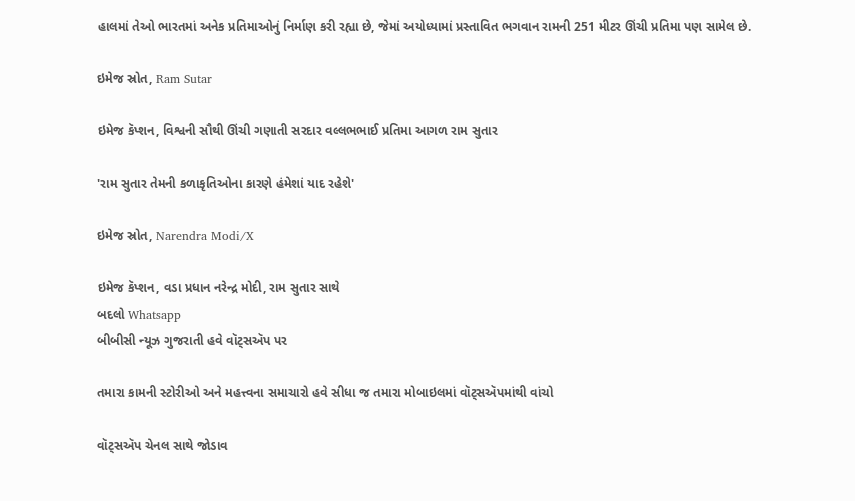હાલમાં તેઓ ભારતમાં અનેક પ્રતિમાઓનું નિર્માણ કરી રહ્યા છે, જેમાં અયોધ્યામાં પ્રસ્તાવિત ભગવાન રામની 251 મીટર ઊંચી પ્રતિમા પણ સામેલ છે.

ઇમેજ સ્રોત, Ram Sutar

ઇમેજ કૅપ્શન, વિશ્વની સૌથી ઊંચી ગણાતી સરદાર વલ્લભભાઈ પ્રતિમા આગળ રામ સુતાર

'રામ સુતાર તેમની કળાકૃતિઓના કારણે હંમેશાં યાદ રહેશે'

ઇમેજ સ્રોત, Narendra Modi/X

ઇમેજ કૅપ્શન, વડા પ્રધાન નરેન્દ્ર મોદી, રામ સુતાર સાથે
બદલો Whatsapp
બીબીસી ન્યૂઝ ગુજરાતી હવે વૉટ્સઍપ પર

તમારા કામની સ્ટોરીઓ અને મહત્ત્વના સમાચારો હવે સીધા જ તમારા મોબાઇલમાં વૉટ્સઍપમાંથી વાંચો

વૉટ્સઍપ ચેનલ સાથે જોડાવ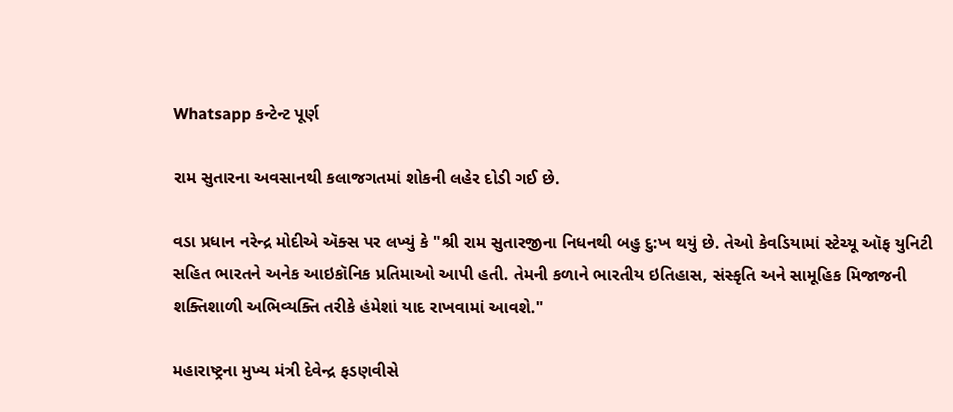Whatsapp કન્ટેન્ટ પૂર્ણ

રામ સુતારના અવસાનથી કલાજગતમાં શોકની લહેર દોડી ગઈ છે.

વડા પ્રધાન નરેન્દ્ર મોદીએ ઍક્સ પર લખ્યું કે "શ્રી રામ સુતારજીના નિધનથી બહુ દુ:ખ થયું છે. તેઓ કેવડિયામાં સ્ટેચ્યૂ ઑફ યુનિટી સહિત ભારતને અનેક આઇકૉનિક પ્રતિમાઓ આપી હતી. તેમની કળાને ભારતીય ઇતિહાસ, સંસ્કૃતિ અને સામૂહિક મિજાજની શક્તિશાળી અભિવ્યક્તિ તરીકે હંમેશાં યાદ રાખવામાં આવશે."

મહારાષ્ટ્રના મુખ્ય મંત્રી દેવેન્દ્ર ફડણવીસે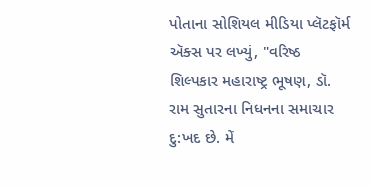પોતાના સોશિયલ મીડિયા પ્લૅટફૉર્મ ઍક્સ પર લખ્યું, "વરિષ્ઠ શિલ્પકાર મહારાષ્ટ્ર ભૂષણ, ડૉ. રામ સુતારના નિધનના સમાચાર દુ:ખદ છે. મેં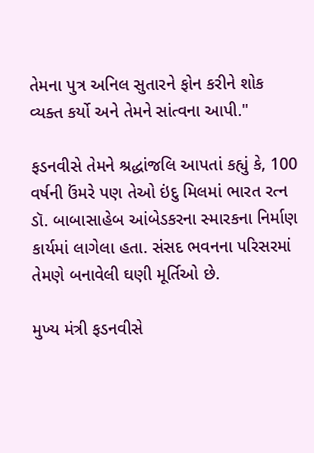તેમના પુત્ર અનિલ સુતારને ફોન કરીને શોક વ્યક્ત કર્યો અને તેમને સાંત્વના આપી."

ફડનવીસે તેમને શ્રદ્ધાંજલિ આપતાં કહ્યું કે, 100 વર્ષની ઉંમરે પણ તેઓ ઇંદુ મિલમાં ભારત રત્ન ડૉ. બાબાસાહેબ આંબેડકરના સ્મારકના નિર્માણ કાર્યમાં લાગેલા હતા. સંસદ ભવનના પરિસરમાં તેમણે બનાવેલી ઘણી મૂર્તિઓ છે.

મુખ્ય મંત્રી ફડનવીસે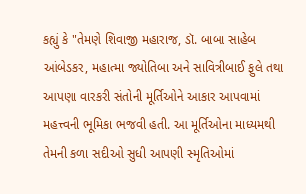કહ્યું કે "તેમણે શિવાજી મહારાજ, ડૉ. બાબા સાહેબ આંબેડકર, મહાત્મા જ્યોતિબા અને સાવિત્રીબાઈ ફુલે તથા આપણા વારકરી સંતોની મૂર્તિઓને આકાર આપવામાં મહત્ત્વની ભૂમિકા ભજવી હતી. આ મૂર્તિઓના માધ્યમથી તેમની કળા સદીઓ સુધી આપણી સ્મૃતિઓમાં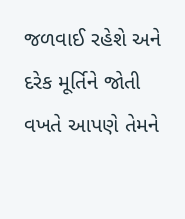જળવાઈ રહેશે અને દરેક મૂર્તિને જોતી વખતે આપણે તેમને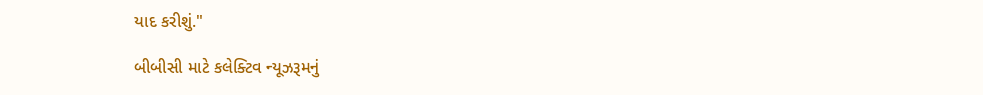યાદ કરીશું."

બીબીસી માટે કલેક્ટિવ ન્યૂઝરૂમનું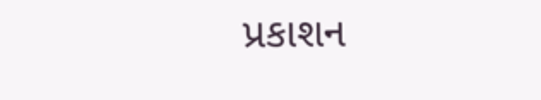પ્રકાશન